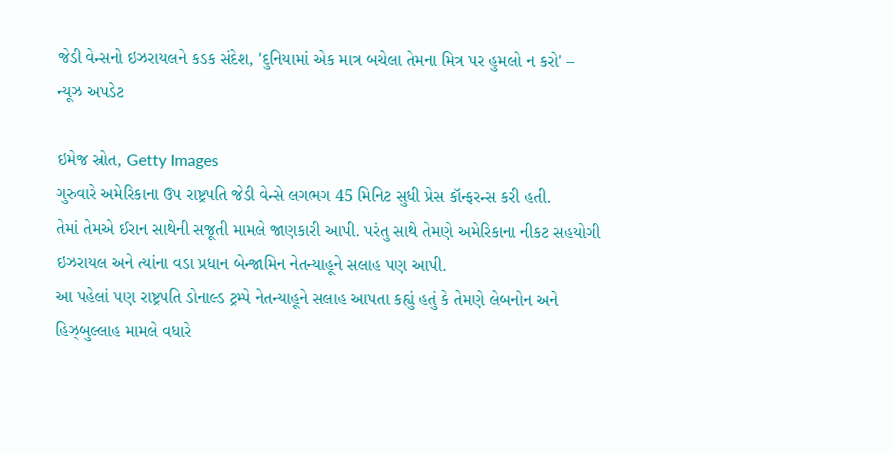જેડી વેન્સનો ઇઝરાયલને કડક સંદેશ, 'દુનિયામાં એક માત્ર બચેલા તેમના મિત્ર પર હુમલો ન કરો' – ન્યૂઝ અપડેટ

ઇમેજ સ્રોત, Getty Images
ગુરુવારે અમેરિકાના ઉપ રાષ્ટ્રપતિ જેડી વેન્સે લગભગ 45 મિનિટ સુધી પ્રેસ કૉન્ફરન્સ કરી હતી.
તેમાં તેમએ ઈરાન સાથેની સજૂતી મામલે જાણકારી આપી. પરંતુ સાથે તેમણે અમેરિકાના નીકટ સહયોગી ઇઝરાયલ અને ત્યાંના વડા પ્રધાન બેન્જામિન નેતન્યાહૂને સલાહ પણ આપી.
આ પહેલાં પણ રાષ્ટ્રપતિ ડોનાલ્ડ ટ્રમ્પે નેતન્યાહૂને સલાહ આપતા કહ્યું હતું કે તેમણે લેબનોન અને હિઝ્બુલ્લાહ મામલે વધારે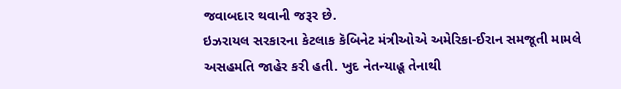જવાબદાર થવાની જરૂર છે.
ઇઝરાયલ સરકારના કેટલાક કૅબિનેટ મંત્રીઓએ અમેરિકા-ઈરાન સમજૂતી મામલે અસહમતિ જાહેર કરી હતી. ખુદ નેતન્યાહૂ તેનાથી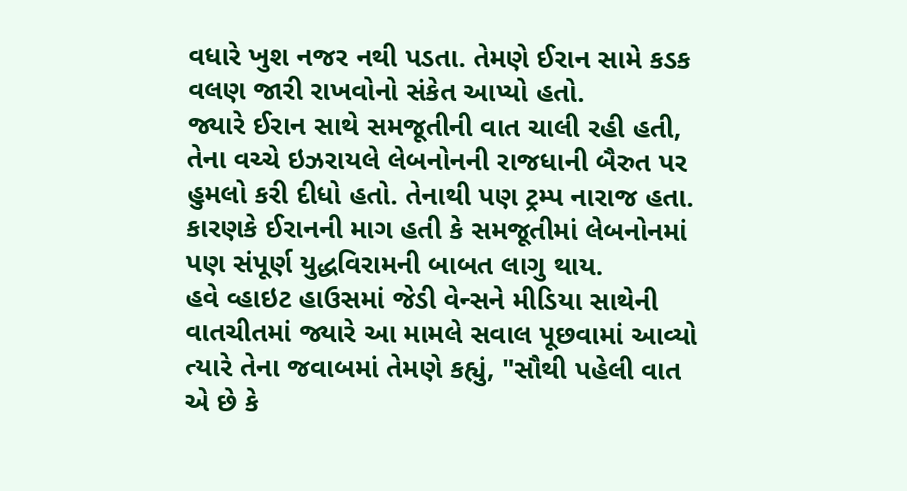વધારે ખુશ નજર નથી પડતા. તેમણે ઈરાન સામે કડક વલણ જારી રાખવોનો સંકેત આપ્યો હતો.
જ્યારે ઈરાન સાથે સમજૂતીની વાત ચાલી રહી હતી, તેના વચ્ચે ઇઝરાયલે લેબનોનની રાજધાની બૈરુત પર હુમલો કરી દીધો હતો. તેનાથી પણ ટ્રમ્પ નારાજ હતા. કારણકે ઈરાનની માગ હતી કે સમજૂતીમાં લેબનોનમાં પણ સંપૂર્ણ યુદ્ધવિરામની બાબત લાગુ થાય.
હવે વ્હાઇટ હાઉસમાં જેડી વેન્સને મીડિયા સાથેની વાતચીતમાં જ્યારે આ મામલે સવાલ પૂછવામાં આવ્યો ત્યારે તેના જવાબમાં તેમણે કહ્યું, "સૌથી પહેલી વાત એ છે કે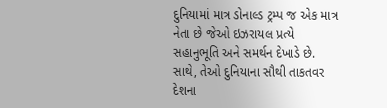દુનિયામાં માત્ર ડોનાલ્ડ ટ્રમ્પ જ એક માત્ર નેતા છે જેઓ ઇઝરાયલ પ્રત્યે સહાનુભૂતિ અને સમર્થન દેખાડે છે. સાથે, તેઓ દુનિયાના સૌથી તાકતવર દેશના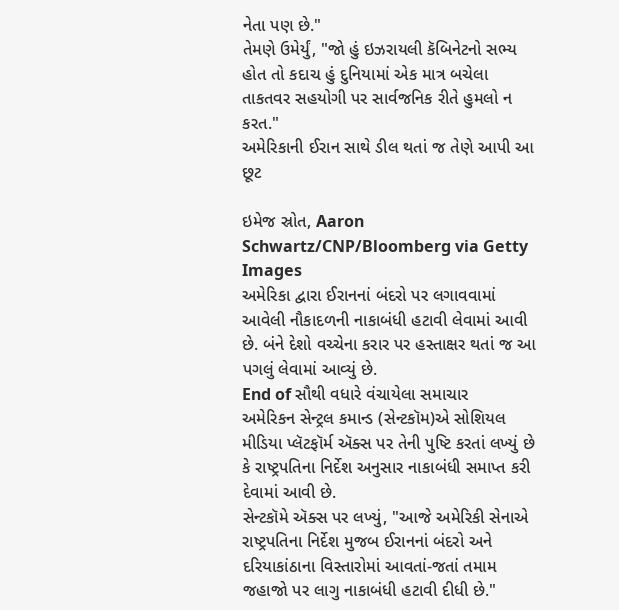નેતા પણ છે."
તેમણે ઉમેર્યું, "જો હું ઇઝરાયલી કૅબિનેટનો સભ્ય હોત તો કદાચ હું દુનિયામાં એક માત્ર બચેલા તાકતવર સહયોગી પર સાર્વજનિક રીતે હુમલો ન કરત."
અમેરિકાની ઈરાન સાથે ડીલ થતાં જ તેણે આપી આ છૂટ

ઇમેજ સ્રોત, Aaron Schwartz/CNP/Bloomberg via Getty Images
અમેરિકા દ્વારા ઈરાનનાં બંદરો પર લગાવવામાં આવેલી નૌકાદળની નાકાબંધી હટાવી લેવામાં આવી છે. બંને દેશો વચ્ચેના કરાર પર હસ્તાક્ષર થતાં જ આ પગલું લેવામાં આવ્યું છે.
End of સૌથી વધારે વંચાયેલા સમાચાર
અમેરિકન સેન્ટ્રલ કમાન્ડ (સેન્ટકૉમ)એ સોશિયલ મીડિયા પ્લૅટફૉર્મ ઍક્સ પર તેની પુષ્ટિ કરતાં લખ્યું છે કે રાષ્ટ્રપતિના નિર્દેશ અનુસાર નાકાબંધી સમાપ્ત કરી દેવામાં આવી છે.
સેન્ટકૉમે ઍક્સ પર લખ્યું, "આજે અમેરિકી સેનાએ રાષ્ટ્રપતિના નિર્દેશ મુજબ ઈરાનનાં બંદરો અને દરિયાકાંઠાના વિસ્તારોમાં આવતાં-જતાં તમામ જહાજો પર લાગુ નાકાબંધી હટાવી દીધી છે."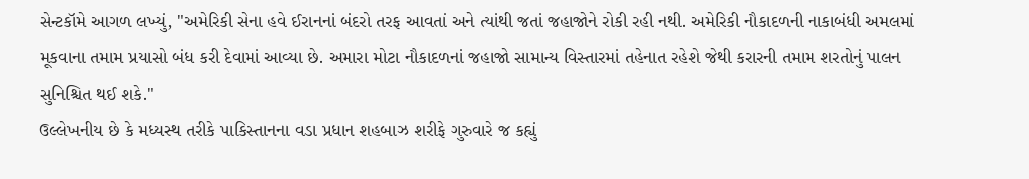સેન્ટકૉમે આગળ લખ્યું, "અમેરિકી સેના હવે ઈરાનનાં બંદરો તરફ આવતાં અને ત્યાંથી જતાં જહાજોને રોકી રહી નથી. અમેરિકી નૌકાદળની નાકાબંધી અમલમાં મૂકવાના તમામ પ્રયાસો બંધ કરી દેવામાં આવ્યા છે. અમારા મોટા નૌકાદળનાં જહાજો સામાન્ય વિસ્તારમાં તહેનાત રહેશે જેથી કરારની તમામ શરતોનું પાલન સુનિશ્ચિત થઈ શકે."
ઉલ્લેખનીય છે કે મધ્યસ્થ તરીકે પાકિસ્તાનના વડા પ્રધાન શહબાઝ શરીફે ગુરુવારે જ કહ્યું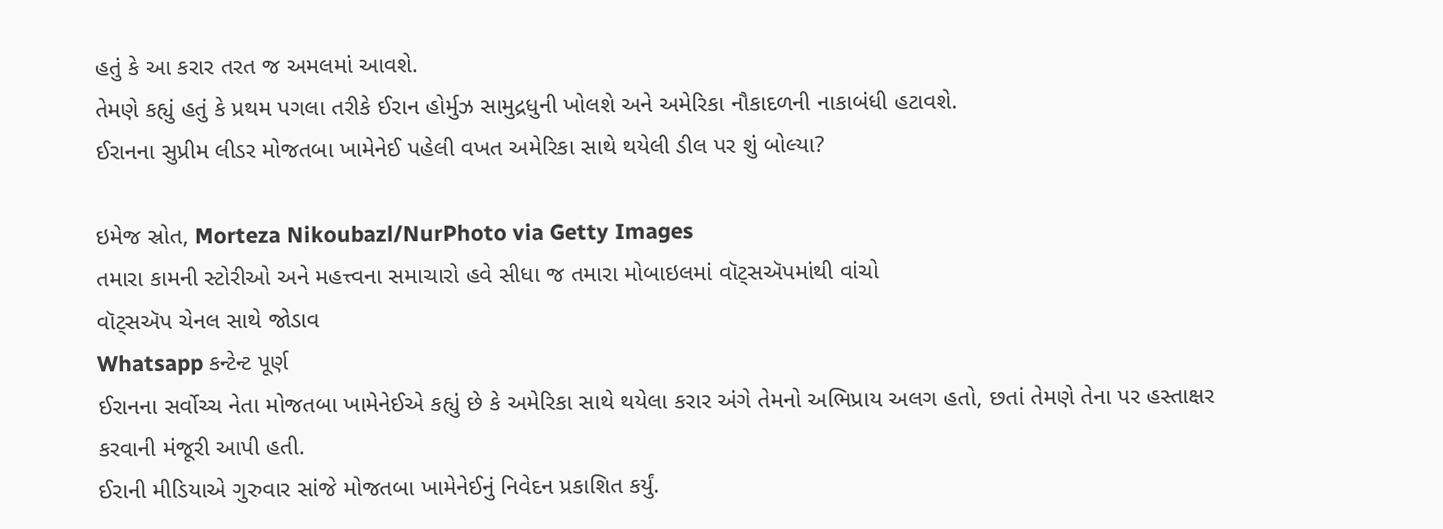હતું કે આ કરાર તરત જ અમલમાં આવશે.
તેમણે કહ્યું હતું કે પ્રથમ પગલા તરીકે ઈરાન હોર્મુઝ સામુદ્રધુની ખોલશે અને અમેરિકા નૌકાદળની નાકાબંધી હટાવશે.
ઈરાનના સુપ્રીમ લીડર મોજતબા ખામેનેઈ પહેલી વખત અમેરિકા સાથે થયેલી ડીલ પર શું બોલ્યા?

ઇમેજ સ્રોત, Morteza Nikoubazl/NurPhoto via Getty Images
તમારા કામની સ્ટોરીઓ અને મહત્ત્વના સમાચારો હવે સીધા જ તમારા મોબાઇલમાં વૉટ્સઍપમાંથી વાંચો
વૉટ્સઍપ ચેનલ સાથે જોડાવ
Whatsapp કન્ટેન્ટ પૂર્ણ
ઈરાનના સર્વોચ્ચ નેતા મોજતબા ખામેનેઈએ કહ્યું છે કે અમેરિકા સાથે થયેલા કરાર અંગે તેમનો અભિપ્રાય અલગ હતો, છતાં તેમણે તેના પર હસ્તાક્ષર કરવાની મંજૂરી આપી હતી.
ઈરાની મીડિયાએ ગુરુવાર સાંજે મોજતબા ખામેનેઈનું નિવેદન પ્રકાશિત કર્યું.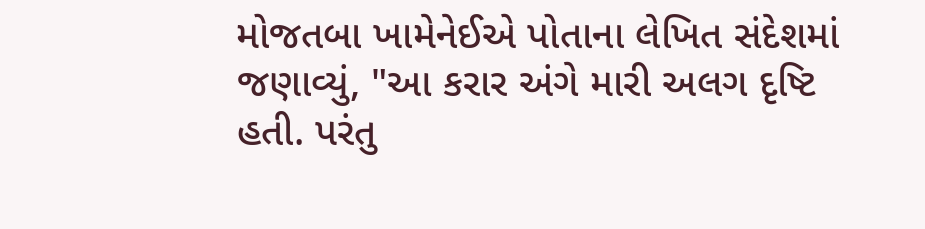મોજતબા ખામેનેઈએ પોતાના લેખિત સંદેશમાં જણાવ્યું, "આ કરાર અંગે મારી અલગ દૃષ્ટિ હતી. પરંતુ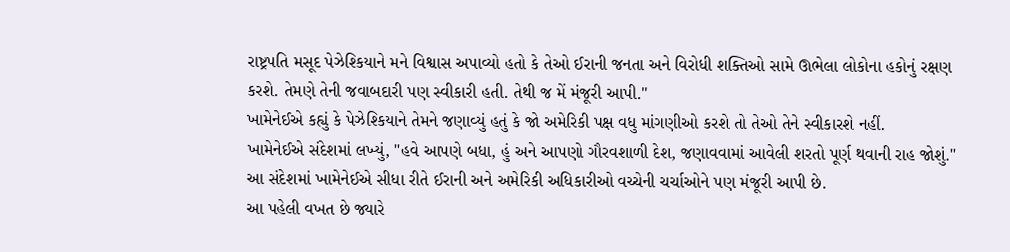રાષ્ટ્રપતિ મસૂદ પેઝેશ્કિયાને મને વિશ્વાસ અપાવ્યો હતો કે તેઓ ઈરાની જનતા અને વિરોધી શક્તિઓ સામે ઊભેલા લોકોના હકોનું રક્ષણ કરશે. તેમણે તેની જવાબદારી પણ સ્વીકારી હતી. તેથી જ મેં મંજૂરી આપી."
ખામેનેઈએ કહ્યું કે પેઝેશ્કિયાને તેમને જણાવ્યું હતું કે જો અમેરિકી પક્ષ વધુ માંગણીઓ કરશે તો તેઓ તેને સ્વીકારશે નહીં.
ખામેનેઈએ સંદેશમાં લખ્યું, "હવે આપણે બધા, હું અને આપણો ગૌરવશાળી દેશ, જણાવવામાં આવેલી શરતો પૂર્ણ થવાની રાહ જોશું."
આ સંદેશમાં ખામેનેઈએ સીધા રીતે ઈરાની અને અમેરિકી અધિકારીઓ વચ્ચેની ચર્ચાઓને પણ મંજૂરી આપી છે.
આ પહેલી વખત છે જ્યારે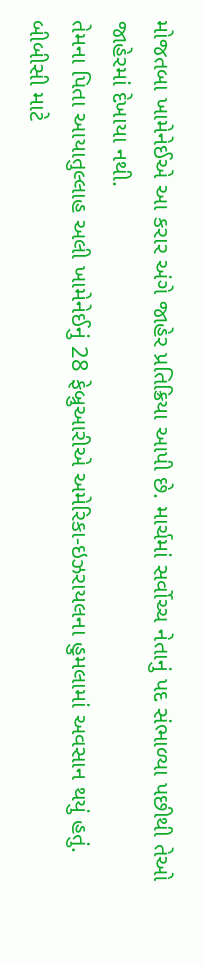મોજતબા ખામેનેઈએ આ કરાર અંગે જાહેર પ્રતિક્રિયા આપી છે. માર્ચમાં સર્વોચ્ચ નેતાનું પદ સંભાળ્યા પછીથી તેઓ જાહેરમાં દેખાયા નથી.
તેમના પિતા આયાતુલ્લાહ અલી ખામેનેઈનું 28 ફેબ્રુઆરીએ અમેરિકા-ઇઝરાયલના હુમલામાં અવસાન થયું હતું.
બીબીસી માટે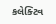કલેક્ટિવ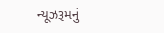ન્યૂઝરૂમનું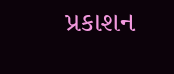પ્રકાશન